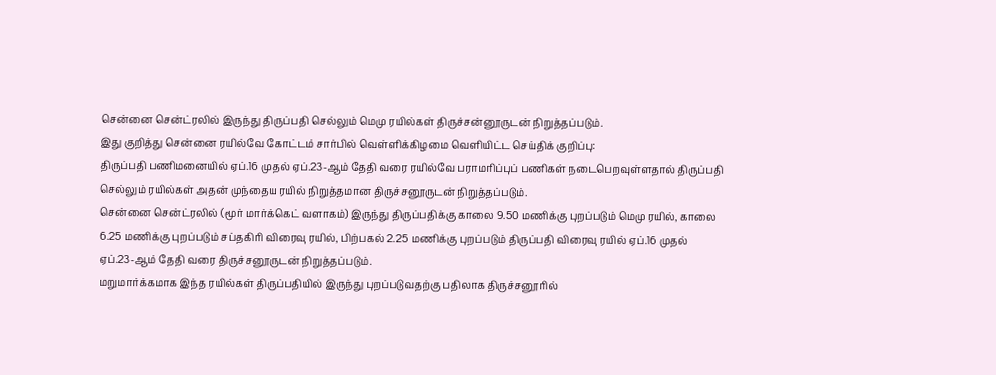சென்னை சென்ட்ரலில் இருந்து திருப்பதி செல்லும் மெமு ரயில்கள் திருச்சன்னூருடன் நிறுத்தப்படும்.
இது குறித்து சென்னை ரயில்வே கோட்டம் சார்பில் வெள்ளிக்கிழமை வெளியிட்ட செய்திக் குறிப்பு:
திருப்பதி பணிமனையில் ஏப்.16 முதல் ஏப்.23-ஆம் தேதி வரை ரயில்வே பராமரிப்புப் பணிகள் நடைபெறவுள்ளதால் திருப்பதி செல்லும் ரயில்கள் அதன் முந்தைய ரயில் நிறுத்தமான திருச்சனூருடன் நிறுத்தப்படும்.
சென்னை சென்ட்ரலில் (மூர் மார்க்கெட் வளாகம்) இருந்து திருப்பதிக்கு காலை 9.50 மணிக்கு புறப்படும் மெமு ரயில், காலை 6.25 மணிக்கு புறப்படும் சப்தகிரி விரைவு ரயில், பிற்பகல் 2.25 மணிக்கு புறப்படும் திருப்பதி விரைவு ரயில் ஏப்.16 முதல் ஏப்.23-ஆம் தேதி வரை திருச்சனூருடன் நிறுத்தப்படும்.
மறுமார்க்கமாக இந்த ரயில்கள் திருப்பதியில் இருந்து புறப்படுவதற்கு பதிலாக திருச்சனூரில்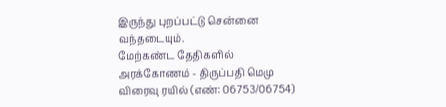இருந்து புறப்பட்டு சென்னை வந்தடையும்.
மேற்கண்ட தேதிகளில் அரக்கோணம் - திருப்பதி மெமு விரைவு ரயில் (எண்: 06753/06754)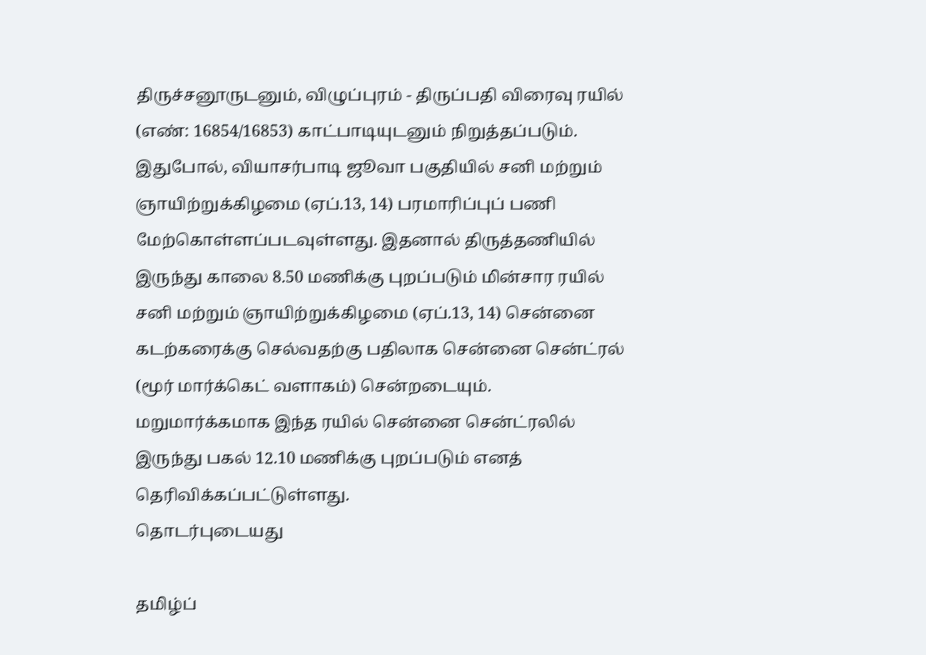திருச்சனூருடனும், விழுப்புரம் - திருப்பதி விரைவு ரயில் (எண்: 16854/16853) காட்பாடியுடனும் நிறுத்தப்படும்.
இதுபோல், வியாசர்பாடி ஜூவா பகுதியில் சனி மற்றும் ஞாயிற்றுக்கிழமை (ஏப்.13, 14) பரமாரிப்புப் பணி மேற்கொள்ளப்படவுள்ளது. இதனால் திருத்தணியில் இருந்து காலை 8.50 மணிக்கு புறப்படும் மின்சார ரயில் சனி மற்றும் ஞாயிற்றுக்கிழமை (ஏப்.13, 14) சென்னை கடற்கரைக்கு செல்வதற்கு பதிலாக சென்னை சென்ட்ரல் (மூர் மார்க்கெட் வளாகம்) சென்றடையும். மறுமார்க்கமாக இந்த ரயில் சென்னை சென்ட்ரலில் இருந்து பகல் 12.10 மணிக்கு புறப்படும் எனத் தெரிவிக்கப்பட்டுள்ளது.
தொடர்புடையது

தமிழ்ப்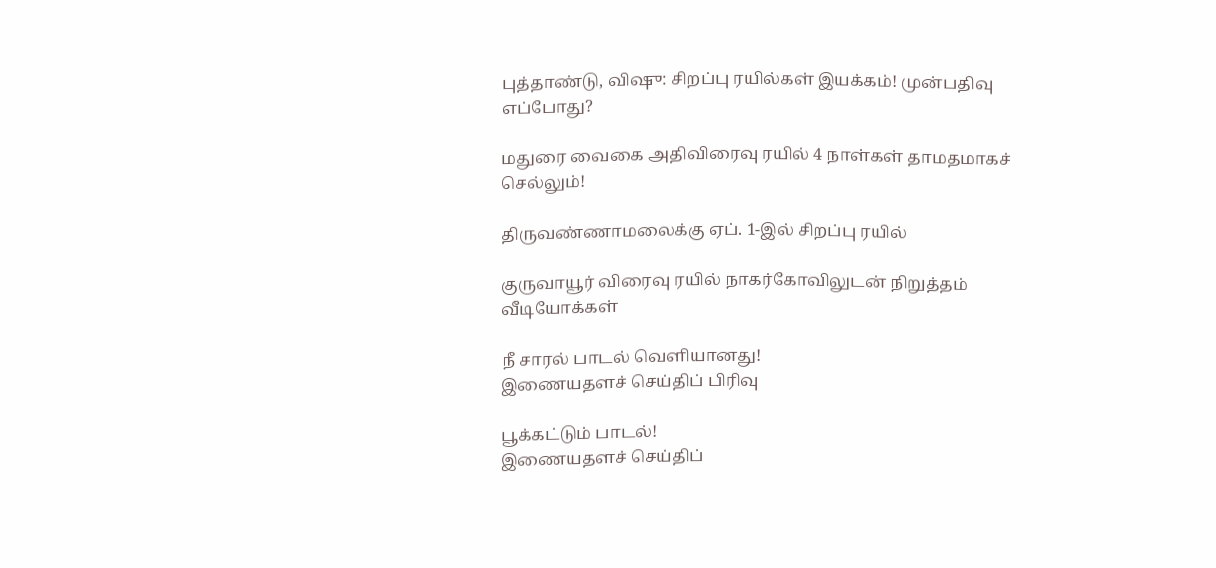புத்தாண்டு, விஷு: சிறப்பு ரயில்கள் இயக்கம்! முன்பதிவு எப்போது?

மதுரை வைகை அதிவிரைவு ரயில் 4 நாள்கள் தாமதமாகச் செல்லும்!

திருவண்ணாமலைக்கு ஏப். 1-இல் சிறப்பு ரயில்

குருவாயூர் விரைவு ரயில் நாகர்கோவிலுடன் நிறுத்தம்
வீடியோக்கள்

நீ சாரல் பாடல் வெளியானது!
இணையதளச் செய்திப் பிரிவு

பூக்கட்டும் பாடல்!
இணையதளச் செய்திப்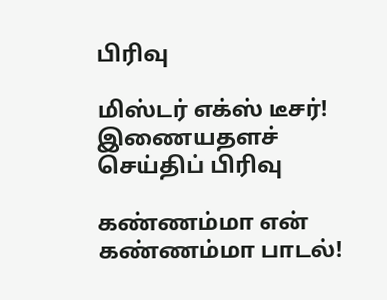பிரிவு

மிஸ்டர் எக்ஸ் டீசர்!
இணையதளச் செய்திப் பிரிவு

கண்ணம்மா என் கண்ணம்மா பாடல்!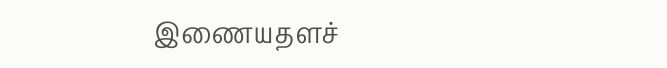இணையதளச்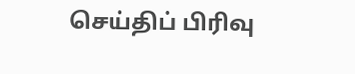செய்திப் பிரிவு